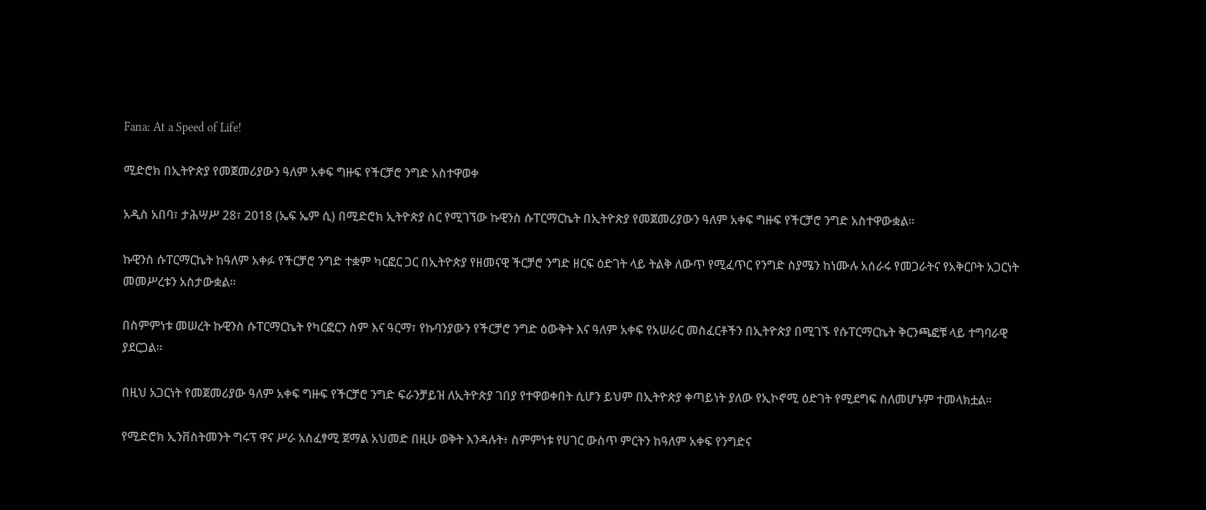Fana: At a Speed of Life!

ሚድሮክ በኢትዮጵያ የመጀመሪያውን ዓለም አቀፍ ግዙፍ የችርቻሮ ንግድ አስተዋወቀ

አዲስ አበባ፣ ታሕሣሥ 28፣ 2018 (ኤፍ ኤም ሲ) በሚድሮክ ኢትዮጵያ ስር የሚገኘው ኩዊንስ ሱፐርማርኬት በኢትዮጵያ የመጀመሪያውን ዓለም አቀፍ ግዙፍ የችርቻሮ ንግድ አስተዋውቋል፡፡

ኩዊንስ ሱፐርማርኬት ከዓለም አቀፉ የችርቻሮ ንግድ ተቋም ካርፎር ጋር በኢትዮጵያ የዘመናዊ ችርቻሮ ንግድ ዘርፍ ዕድገት ላይ ትልቅ ለውጥ የሚፈጥር የንግድ ስያሜን ከነሙሉ አሰራሩ የመጋራትና የአቅርቦት አጋርነት መመሥረቱን አስታውቋል፡፡

በስምምነቱ መሠረት ኩዊንስ ሱፐርማርኬት የካርፎርን ስም እና ዓርማ፣ የኩባንያውን የችርቻሮ ንግድ ዕውቅት እና ዓለም አቀፍ የአሠራር መስፈርቶችን በኢትዮጵያ በሚገኙ የሱፐርማርኬት ቅርንጫፎቹ ላይ ተግባራዊ ያደርጋል።

በዚህ አጋርነት የመጀመሪያው ዓለም አቀፍ ግዙፍ የችርቻሮ ንግድ ፍራንቻይዝ ለኢትዮጵያ ገበያ የተዋወቀበት ሲሆን ይህም በኢትዮጵያ ቀጣይነት ያለው የኢኮኖሚ ዕድገት የሚደግፍ ስለመሆኑም ተመላክቷል።

የሚድሮክ ኢንቨስትመንት ግሩፕ ዋና ሥራ አስፈፃሚ ጀማል አህመድ በዚሁ ወቅት እንዳሉት፥ ስምምነቱ የሀገር ውስጥ ምርትን ከዓለም አቀፍ የንግድና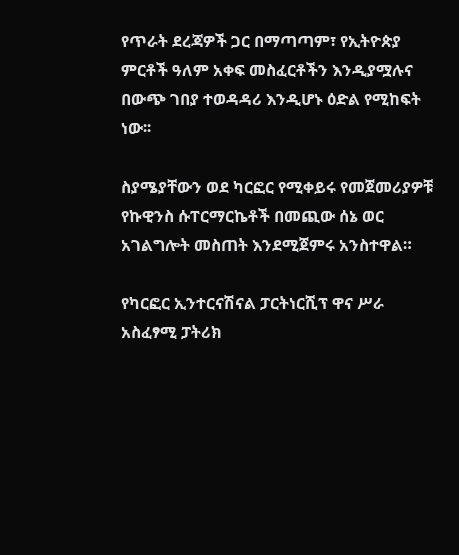የጥራት ደረጃዎች ጋር በማጣጣም፣ የኢትዮጵያ ምርቶች ዓለም አቀፍ መስፈርቶችን እንዲያሟሉና በውጭ ገበያ ተወዳዳሪ እንዲሆኑ ዕድል የሚከፍት ነው፡፡

ስያሜያቸውን ወደ ካርፎር የሚቀይሩ የመጀመሪያዎቹ የኩዊንስ ሱፐርማርኬቶች በመጪው ሰኔ ወር አገልግሎት መስጠት እንደሚጀምሩ አንስተዋል።

የካርፎር ኢንተርናሽናል ፓርትነርሺፕ ዋና ሥራ አስፈፃሚ ፓትሪክ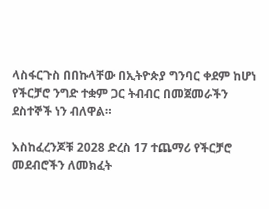ላስፋርጉስ በበኩላቸው በኢትዮጵያ ግንባር ቀደም ከሆነ የችርቻሮ ንግድ ተቋም ጋር ትብብር በመጀመራችን ደስተኞች ነን ብለዋል።

እስከፈረንጆቹ 2028 ድረስ 17 ተጨማሪ የችርቻሮ መደብሮችን ለመክፈት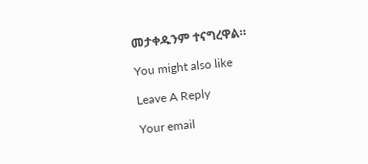መታቀዱንም ተናግረዋል።

You might also like

Leave A Reply

Your email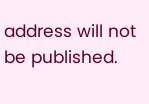address will not be published.